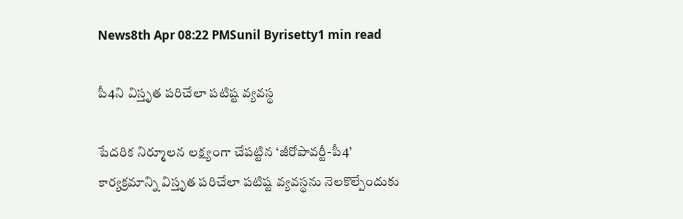News8th Apr 08:22 PMSunil Byrisetty1 min read

పీ4ని విస్తృత పరిచేలా పటిష్ట వ్యవస్థ

పేదరిక నిర్మూలన లక్ష్యంగా చేపట్టిన ‘జీరోపావర్టీ-పీ4’ కార్యక్రమాన్ని విస్తృత పరిచేలా పటిష్ట వ్యవస్థను నెలకొల్పేందుకు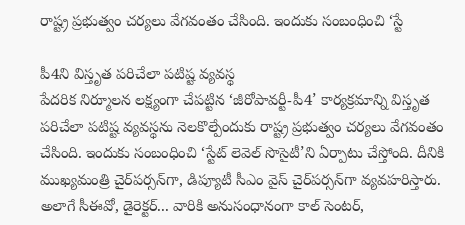రాష్ట్ర ప్రభుత్వం చర్యలు వేగవంతం చేసింది. ఇందుకు సంబంధించి ‘స్టే

పీ4ని విస్తృత పరిచేలా పటిష్ట వ్యవస్థ
పేదరిక నిర్మూలన లక్ష్యంగా చేపట్టిన ‘జీరోపావర్టీ-పీ4’ కార్యక్రమాన్ని విస్తృత పరిచేలా పటిష్ట వ్యవస్థను నెలకొల్పేందుకు రాష్ట్ర ప్రభుత్వం చర్యలు వేగవంతం చేసింది. ఇందుకు సంబంధించి ‘స్టేట్ లెవెల్ సొసైటీ’ని ఏర్పాటు చేస్తోంది. దీనికి ముఖ్యమంత్రి చైర్‌పర్సన్‌గా, డిప్యూటీ సీఎం వైస్ చైర్‌పర్సన్‌గా వ్యవహరిస్తారు. అలాగే సీఈవో, డైరెక్టర్‌... వారికి అనుసంధానంగా కాల్ సెంటర్,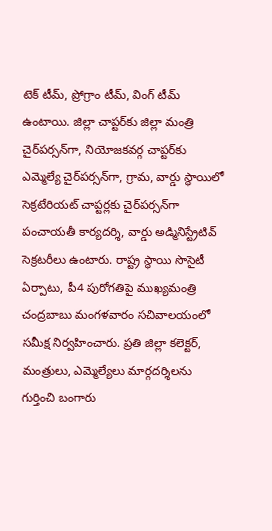టెక్ టీమ్, ప్రోగ్రాం టీమ్, వింగ్ టీమ్ ఉంటాయి. జిల్లా చాప్టర్‌కు జిల్లా మంత్రి చైర్‌పర్సన్‌గా, నియోజకవర్గ చాప్టర్‌కు ఎమ్మెల్యే చైర్‌పర్సన్‌గా, గ్రామ, వార్డు స్థాయిలో సెక్రటేరియట్ చాప్టర్లకు చైర్‌పర్సన్‌‌గా పంచాయతీ కార్యదర్శి, వార్డు అడ్మినిస్ట్రేటివ్ సెక్రటరీలు ఉంటారు. రాష్ట్ర స్థాయి సొసైటీ ఏర్పాటు, పీ4 పురోగతిపై ముఖ్యమంత్రి చంద్రబాబు మంగళవారం సచివాలయంలో సమీక్ష నిర్వహించారు. ప్రతి జిల్లా కలెక్టర్, మంత్రులు, ఎమ్మెల్యేలు మార్గదర్శిలను గుర్తించి బంగారు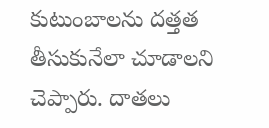కుటుంబాలను దత్తత తీసుకునేలా చూడాలని చెప్పారు. దాతలు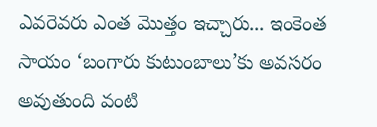ఎవరెవరు ఎంత మొత్తం ఇచ్చారు... ఇంకెంత సాయం ‘బంగారు కుటుంబాలు’కు అవసరం అవుతుంది వంటి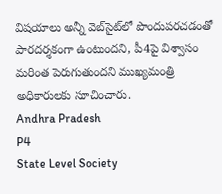విషయాలు అన్నీ వెబ్‌సైట్‌లో పొందుపరచడంతో పారదర్శకంగా ఉంటుందని, పీ4పై విశ్వాసం మరింత పెరుగుతుందని ముఖ్యమంత్రి అధికారులకు సూచించారు.
Andhra Pradesh
P4
State Level Society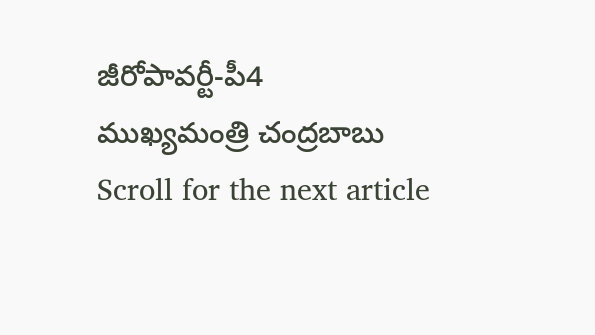జీరోపావర్టీ-పీ4
ముఖ్యమంత్రి చంద్రబాబు
Scroll for the next article